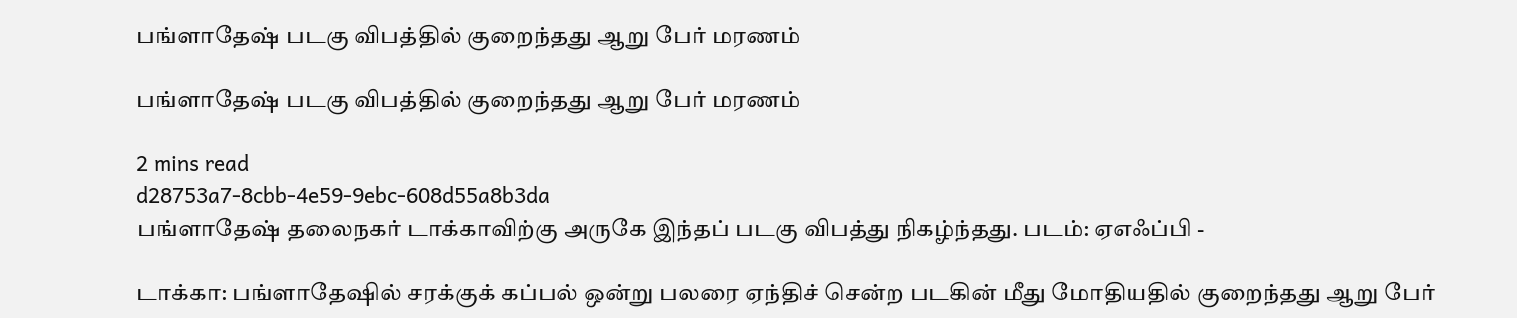பங்ளாதேஷ் படகு விபத்தில் குறைந்தது ஆறு பேர் மரணம்

பங்ளாதேஷ் படகு விபத்தில் குறைந்தது ஆறு பேர் மரணம்

2 mins read
d28753a7-8cbb-4e59-9ebc-608d55a8b3da
பங்ளாதேஷ் தலைநகர் டாக்காவிற்கு அருகே இந்தப் படகு விபத்து நிகழ்ந்தது. படம்: ஏஎஃப்பி -

டாக்கா: பங்ளாதேஷில் சரக்குக் கப்பல் ஒன்று பலரை ஏந்திச் சென்ற படகின் மீது மோதியதில் குறைந்தது ஆறு பேர்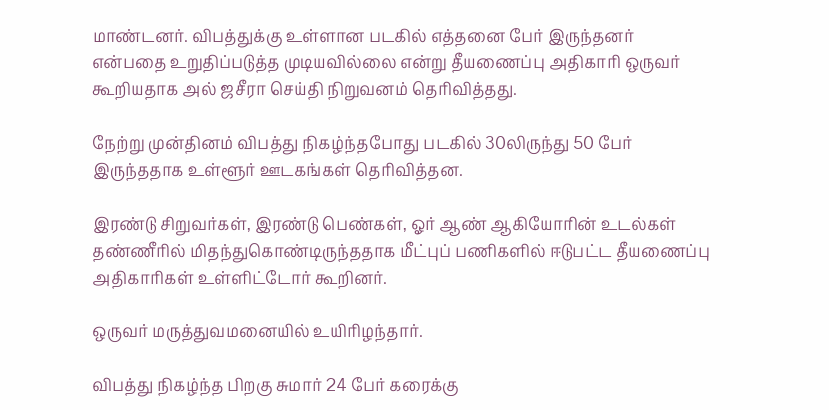மாண்டனர். விபத்துக்கு உள்ளான படகில் எத்தனை பேர் இருந்தனர் என்பதை உறுதிப்படுத்த முடியவில்லை என்று தீயணைப்பு அதிகாரி ஒருவர் கூறியதாக அல் ஜசீரா செய்தி நிறுவனம் தெரிவித்தது.

நேற்று முன்தினம் விபத்து நிகழ்ந்தபோது படகில் 30லிருந்து 50 பேர் இருந்ததாக உள்ளூர் ஊடகங்கள் தெரிவித்தன.

இரண்டு சிறுவர்கள், இரண்டு பெண்கள், ஓர் ஆண் ஆகியோரின் உடல்கள் தண்ணீரில் மிதந்துகொண்டிருந்ததாக மீட்புப் பணிகளில் ஈடுபட்ட தீயணைப்பு அதிகாரிகள் உள்ளிட்டோர் கூறினர்.

ஒருவர் மருத்துவமனையில் உயிரிழந்தார்.

விபத்து நிகழ்ந்த பிறகு சுமார் 24 பேர் கரைக்கு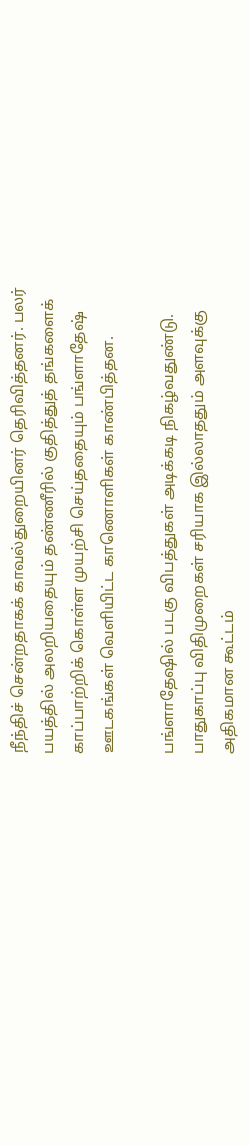நீந்திச் சென்றதாகக் காவல்துறையினர் தெரிவித்தனர். பலர் பயத்தில் அலறியதையும் தண்ணீரில் குதித்துத் தங்களைக் காப்பாற்றிக் கொள்ள முயற்சி செய்ததையும் பங்ளாதேஷ் ஊடகங்கள் வெளியிட்ட காணொளிகள் காண்பித்தன.

பங்ளாதேஷில் படகு விபத்துகள் அடிக்கடி நிகழ்வதுண்டு. பாதுகாப்பு விதிமுறைகள் சரியாக இல்லாததும் அளவுக்கு அதிகமான கூட்டம்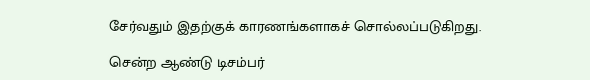சேர்வதும் இதற்குக் காரணங்களாகச் சொல்லப்படுகிறது.

சென்ற ஆண்டு டிசம்பர்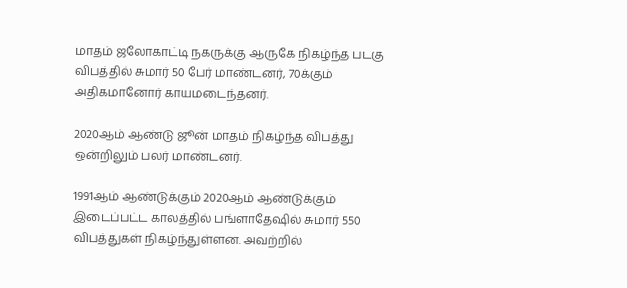மாதம் ஜலோகாட்டி நகருக்கு ஆருகே நிகழ்ந்த படகு விபத்தில் சுமார் 50 பேர் மாண்டனர், 70க்கும் அதிகமானோர் காயமடைந்தனர்.

2020ஆம் ஆண்டு ஜூன் மாதம் நிகழ்ந்த விபத்து ஒன்றிலும் பலர் மாண்டனர்.

1991ஆம் ஆண்டுக்கும் 2020ஆம் ஆண்டுக்கும் இடைப்பட்ட காலத்தில் பங்ளாதேஷில் சுமார் 550 விபத்துகள் நிகழ்ந்துள்ளன. அவற்றில்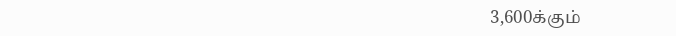3,600க்கும்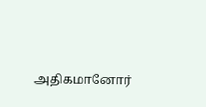அதிகமானோர்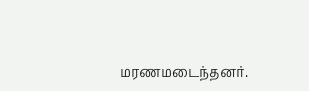மரணமடைந்தனர்.